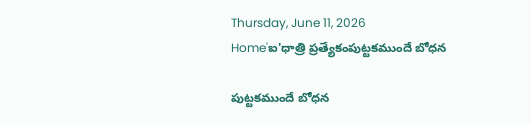Thursday, June 11, 2026
Home'ఐ'ధాత్రి ప్రత్యేకంపుట్టకముందే బోధన

పుట్టకముందే బోధన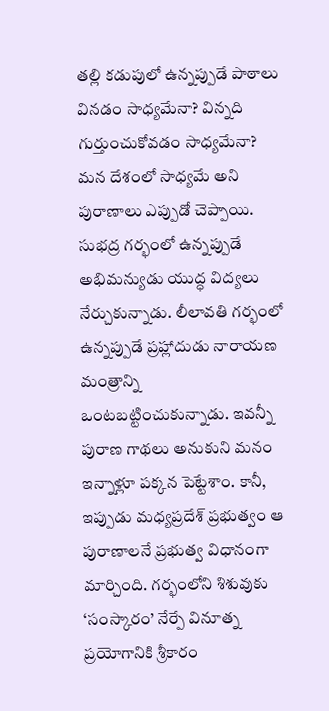తల్లి కడుపులో ఉన్నప్పుడే పాఠాలు వినడం సాధ్యమేనా? విన్నది గుర్తుంచుకోవడం సాధ్యమేనా? మన దేశంలో సాధ్యమే అని పురాణాలు ఎప్పుడో చెప్పాయి. సుభద్ర గర్భంలో ఉన్నప్పుడే అభిమన్యుడు యుద్ధ విద్యలు నేర్చుకున్నాడు. లీలావతి గర్భంలో ఉన్నప్పుడే ప్రహ్లాదుడు నారాయణ మంత్రాన్ని ఒంటబట్టించుకున్నాడు. ఇవన్నీ పురాణ గాథలు అనుకుని మనం ఇన్నాళ్లూ పక్కన పెట్టేశాం. కానీ, ఇప్పుడు మధ్యప్రదేశ్ ప్రభుత్వం ఆ పురాణాలనే ప్రభుత్వ విధానంగా మార్చింది. గర్భంలోని శిశువుకు ‘సంస్కారం’ నేర్పే వినూత్న ప్రయోగానికి శ్రీకారం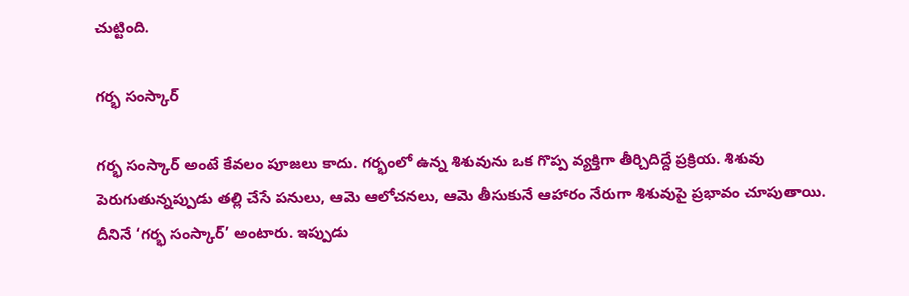చుట్టింది.

గర్భ సంస్కార్

గర్భ సంస్కార్ అంటే కేవలం పూజలు కాదు. గర్భంలో ఉన్న శిశువును ఒక గొప్ప వ్యక్తిగా తీర్చిదిద్దే ప్రక్రియ. శిశువు పెరుగుతున్నప్పుడు తల్లి చేసే పనులు, ఆమె ఆలోచనలు, ఆమె తీసుకునే ఆహారం నేరుగా శిశువుపై ప్రభావం చూపుతాయి. దీనినే ‘గర్భ సంస్కార్’ అంటారు. ఇప్పుడు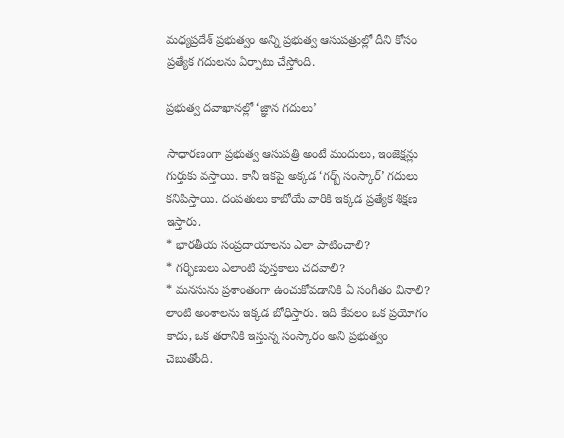మధ్యప్రదేశ్ ప్రభుత్వం అన్ని ప్రభుత్వ ఆసుపత్రుల్లో దీని కోసం ప్రత్యేక గదులను ఏర్పాటు చేస్తోంది.

ప్రభుత్వ దవాఖానల్లో ‘జ్ఞాన గదులు’

సాధారణంగా ప్రభుత్వ ఆసుపత్రి అంటే మందులు, ఇంజెక్షన్లు గుర్తుకు వస్తాయి. కానీ ఇకపై అక్కడ ‘గర్బ్ సంస్కార్’ గదులు కనిపిస్తాయి. దంపతులు కాబోయే వారికి ఇక్కడ ప్రత్యేక శిక్షణ ఇస్తారు.
* భారతీయ సంప్రదాయాలను ఎలా పాటించాలి?
* గర్భిణులు ఎలాంటి పుస్తకాలు చదవాలి?
* మనసును ప్రశాంతంగా ఉంచుకోవడానికి ఏ సంగీతం వినాలి?  లాంటి అంశాలను ఇక్కడ బోధిస్తారు. ఇది కేవలం ఒక ప్రయోగం కాదు, ఒక తరానికి ఇస్తున్న సంస్కారం అని ప్రభుత్వం చెబుతోంది.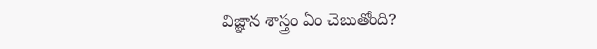విజ్ఞాన శాస్త్రం ఏం చెబుతోంది?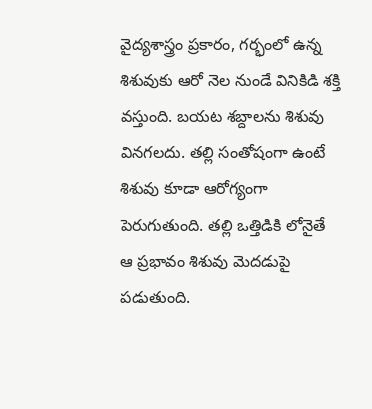వైద్యశాస్త్రం ప్రకారం, గర్భంలో ఉన్న శిశువుకు ఆరో నెల నుండే వినికిడి శక్తి వస్తుంది. బయట శబ్దాలను శిశువు వినగలదు. తల్లి సంతోషంగా ఉంటే శిశువు కూడా ఆరోగ్యంగా పెరుగుతుంది. తల్లి ఒత్తిడికి లోనైతే ఆ ప్రభావం శిశువు మెదడుపై పడుతుంది.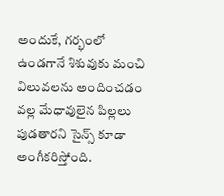అందుకే, గర్భంలో ఉండగానే శిశువుకు మంచి విలువలను అందించడం వల్ల మేధావులైన పిల్లలు పుడతారని సైన్స్ కూడా అంగీకరిస్తోంది.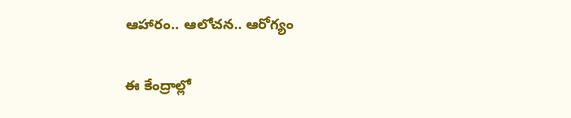ఆహారం.. ఆలోచన.. ఆరోగ్యం

ఈ కేంద్రాల్లో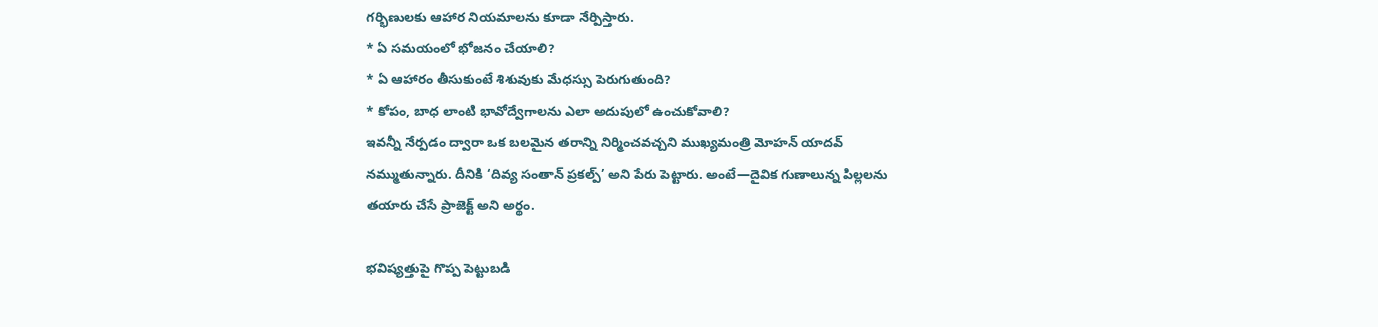గర్భిణులకు ఆహార నియమాలను కూడా నేర్పిస్తారు.
* ఏ సమయంలో భోజనం చేయాలి?
* ఏ ఆహారం తీసుకుంటే శిశువుకు మేధస్సు పెరుగుతుంది?
* కోపం, బాధ లాంటి భావోద్వేగాలను ఎలా అదుపులో ఉంచుకోవాలి?
ఇవన్నీ నేర్పడం ద్వారా ఒక బలమైన తరాన్ని నిర్మించవచ్చని ముఖ్యమంత్రి మోహన్ యాదవ్ నమ్ముతున్నారు. దీనికి ‘దివ్య సంతాన్ ప్రకల్ప్’ అని పేరు పెట్టారు. అంటే—దైవిక గుణాలున్న పిల్లలను తయారు చేసే ప్రాజెక్ట్ అని అర్థం.

భవిష్యత్తుపై గొప్ప పెట్టుబడి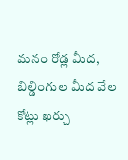మనం రోడ్ల మీద, బిల్డింగుల మీద వేల కోట్లు ఖర్చు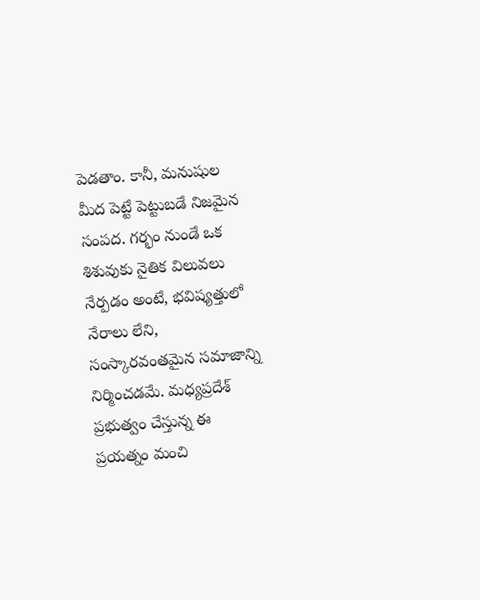పెడతాం. కానీ, మనుషుల మీద పెట్టే పెట్టుబడే నిజమైన సంపద. గర్భం నుండే ఒక శిశువుకు నైతిక విలువలు నేర్పడం అంటే, భవిష్యత్తులో నేరాలు లేని, సంస్కారవంతమైన సమాజాన్ని నిర్మించడమే. మధ్యప్రదేశ్ ప్రభుత్వం చేస్తున్న ఈ ప్రయత్నం మంచి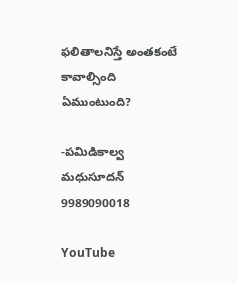ఫలితాలనిస్తే అంతకంటే కావాల్సింది ఏముంటుంది?

-పమిడికాల్వ మధుసూదన్
9989090018

YouTube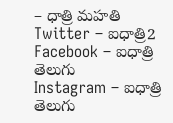– ధాత్రి మహతి
Twitter – ఐధాత్రి2
Facebook – ఐధాత్రి తెలుగు
Instagram – ఐధాత్రి తెలుగు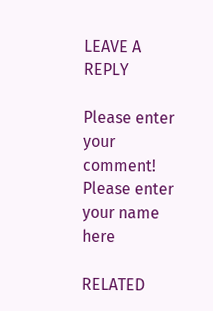LEAVE A REPLY

Please enter your comment!
Please enter your name here

RELATED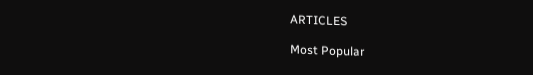ARTICLES

Most Popular